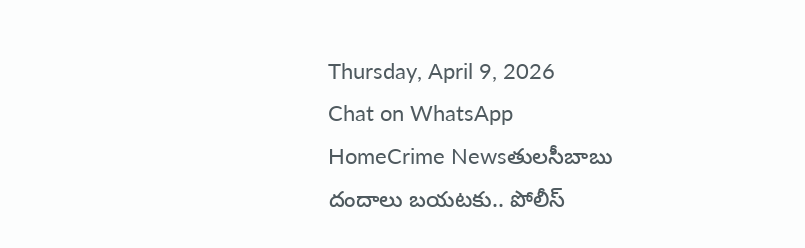Thursday, April 9, 2026
Chat on WhatsApp
HomeCrime Newsతులసీబాబు దందాలు బయటకు.. పోలీస్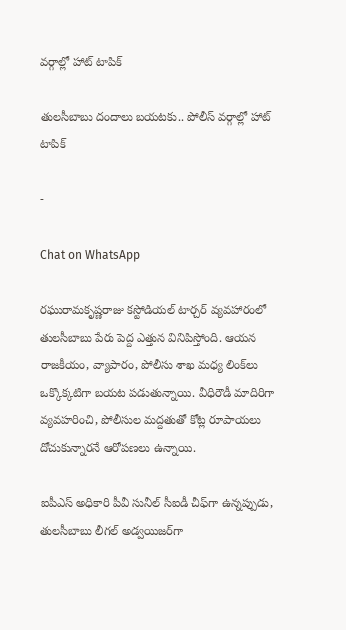వర్గాల్లో హాట్ టాపిక్

తులసీబాబు దందాలు బయటకు.. పోలీస్ వర్గాల్లో హాట్ టాపిక్

-

Chat on WhatsApp

రఘురామకృష్ణరాజు కస్టోడియల్ టార్చర్ వ్యవహారంలో తులసీబాబు పేరు పెద్ద ఎత్తున వినిపిస్తోంది. ఆయన రాజకీయం, వ్యాపారం, పోలీసు శాఖ మధ్య లింక్‌లు ఒక్కొక్కటిగా బయట పడుతున్నాయి. వీధిరౌడీ మాదిరిగా వ్యవహరించి, పోలీసుల మద్దతుతో కోట్ల రూపాయలు దోచుకున్నారనే ఆరోపణలు ఉన్నాయి.

ఐపీఎస్ అధికారి పీవీ సునీల్ సీఐడీ చీఫ్‌గా ఉన్నప్పుడు, తులసీబాబు లీగల్ అడ్వయిజర్‌గా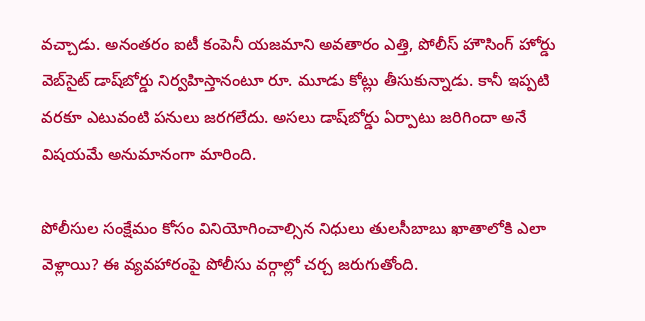వచ్చాడు. అనంతరం ఐటీ కంపెనీ యజమాని అవతారం ఎత్తి, పోలీస్ హౌసింగ్ హోర్డు వెబ్‌సైట్ డాష్‌బోర్డు నిర్వహిస్తానంటూ రూ. మూడు కోట్లు తీసుకున్నాడు. కానీ ఇప్పటి వరకూ ఎటువంటి పనులు జరగలేదు. అసలు డాష్‌బోర్డు ఏర్పాటు జరిగిందా అనే విషయమే అనుమానంగా మారింది.

పోలీసుల సంక్షేమం కోసం వినియోగించాల్సిన నిధులు తులసీబాబు ఖాతాలోకి ఎలా వెళ్లాయి? ఈ వ్యవహారంపై పోలీసు వర్గాల్లో చర్చ జరుగుతోంది.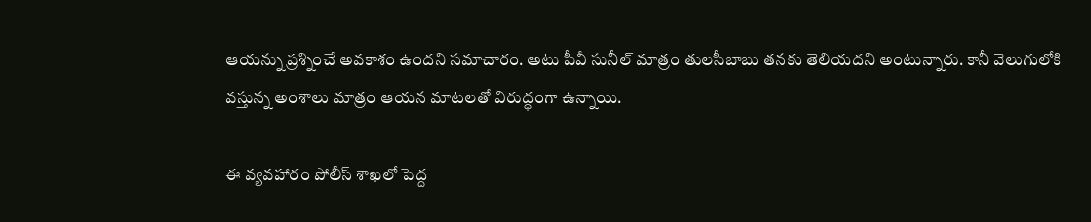ఆయన్ను ప్రశ్నించే అవకాశం ఉందని సమాచారం. అటు పీవీ సునీల్ మాత్రం తులసీబాబు తనకు తెలియదని అంటున్నారు. కానీ వెలుగులోకి వస్తున్న అంశాలు మాత్రం ఆయన మాటలతో విరుద్ధంగా ఉన్నాయి.

ఈ వ్యవహారం పోలీస్ శాఖలో పెద్ద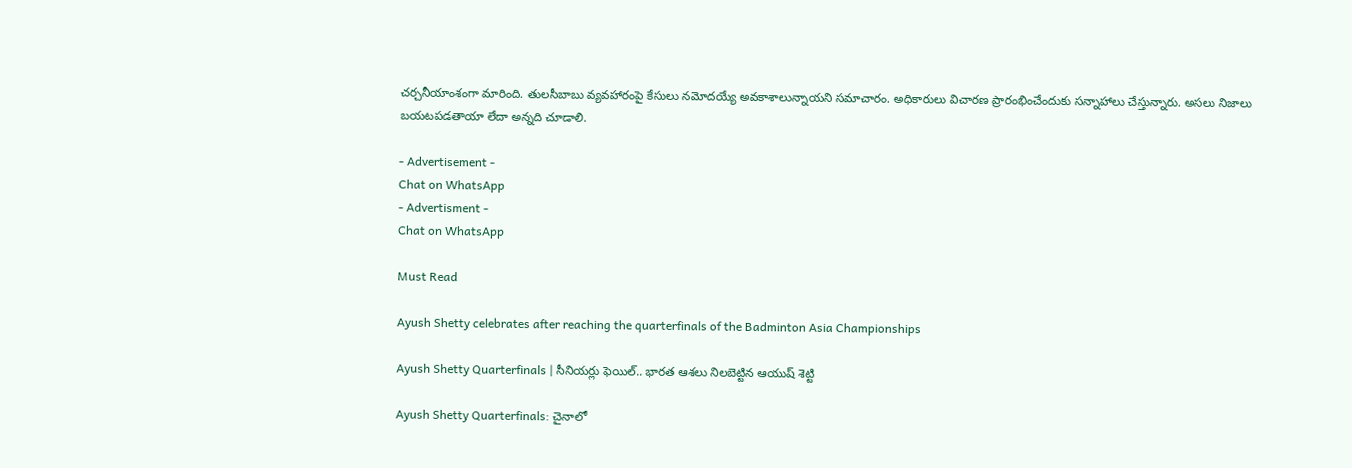చర్చనీయాంశంగా మారింది. తులసీబాబు వ్యవహారంపై కేసులు నమోదయ్యే అవకాశాలున్నాయని సమాచారం. అధికారులు విచారణ ప్రారంభించేందుకు సన్నాహాలు చేస్తున్నారు. అసలు నిజాలు బయటపడతాయా లేదా అన్నది చూడాలి.

- Advertisement -
Chat on WhatsApp
- Advertisment -
Chat on WhatsApp

Must Read

Ayush Shetty celebrates after reaching the quarterfinals of the Badminton Asia Championships

Ayush Shetty Quarterfinals | సీనియర్లు ఫెయిల్.. భారత ఆశలు నిలబెట్టిన ఆయుష్ శెట్టి

Ayush Shetty Quarterfinals: చైనాలో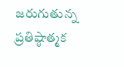జరుగుతున్న ప్రతిష్ఠాత్మక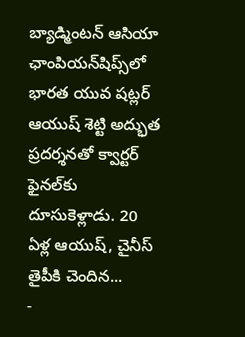బ్యాడ్మింటన్ ఆసియా ఛాంపియన్‌షిప్స్‌లో భారత యువ షట్లర్ ఆయుష్ శెట్టి అద్భుత ప్రదర్శనతో క్వార్టర్ ఫైనల్‌కు దూసుకెళ్లాడు. 20 ఏళ్ల ఆయుష్, చైనీస్ తైపీకి చెందిన...
-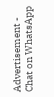Advertisement -
Chat on WhatsApp